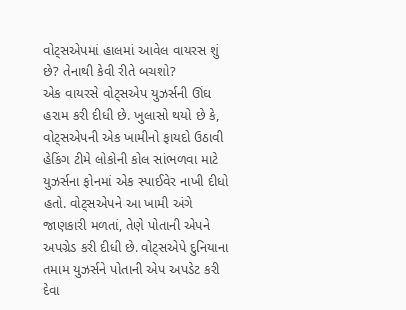વોટ્સએપમાં હાલમાં આવેલ વાયરસ શું છે? તેનાથી કેવી રીતે બચશો?
એક વાયરસે વોટ્સએપ યુઝર્સની ઊંઘ હરામ કરી દીધી છે. ખુલાસો થયો છે કે, વોટ્સએપની એક ખામીનો ફાયદો ઉઠાવી હેકિંગ ટીમે લોકોની કોલ સાંભળવા માટે યુઝર્સના ફોનમાં એક સ્પાઈવેર નાખી દીધો હતો. વોટ્સએપને આ ખામી અંગે જાણકારી મળતાં, તેણે પોતાની એપને અપગ્રેડ કરી દીધી છે. વોટ્સએપે દુનિયાના તમામ યુઝર્સને પોતાની એપ અપડેટ કરી દેવા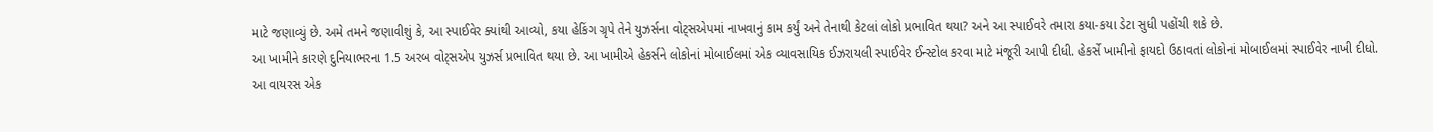માટે જણાવ્યું છે. અમે તમને જણાવીશું કે, આ સ્પાઈવેર ક્યાંથી આવ્યો, કયા હેકિંગ ગ્રૃપે તેને યુઝર્સના વોટ્સએપમાં નાખવાનું કામ કર્યું અને તેનાથી કેટલાં લોકો પ્રભાવિત થયા? અને આ સ્પાઈવરે તમારા કયા-કયા ડેટા સુધી પહોંચી શકે છે.
આ ખામીને કારણે દુનિયાભરના 1.5 અરબ વોટ્સએપ યુઝર્સ પ્રભાવિત થયા છે. આ ખામીએ હેકર્સને લોકોનાં મોબાઈલમાં એક વ્યાવસાયિક ઈઝરાયલી સ્પાઈવેર ઈન્સ્ટોલ કરવા માટે મંજૂરી આપી દીધી. હેકર્સે ખામીનો ફાયદો ઉઠાવતાં લોકોનાં મોબાઈલમાં સ્પાઈવેર નાખી દીધો. આ વાયરસ એક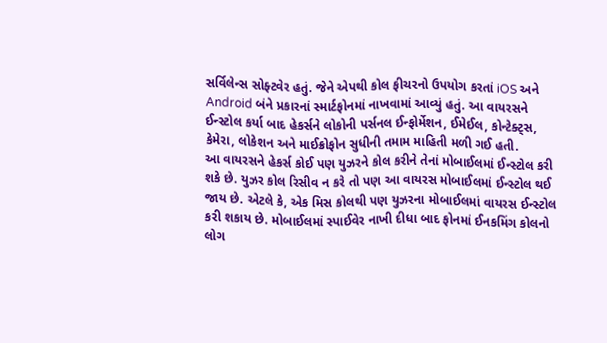સર્વિલેન્સ સોફ્ટવેર હતું. જેને એપથી કોલ ફીચરનો ઉપયોગ કરતાં iOS અને Android બંને પ્રકારનાં સ્માર્ટફોનમાં નાખવામાં આવ્યું હતું. આ વાયરસને ઈન્સ્ટોલ કર્યા બાદ હેકર્સને લોકોની પર્સનલ ઈન્ફોર્મેશન, ઈમેઈલ, કોન્ટેક્ટ્સ, કેમેરા, લોકેશન અને માઈક્રોફોન સુધીની તમામ માહિતી મળી ગઈ હતી.
આ વાયરસને હેકર્સ કોઈ પણ યુઝરને કોલ કરીને તેનાં મોબાઈલમાં ઈન્સ્ટોલ કરી શકે છે. યુઝર કોલ રિસીવ ન કરે તો પણ આ વાયરસ મોબાઈલમાં ઈન્સ્ટોલ થઈ જાય છે. એટલે કે, એક મિસ કોલથી પણ યુઝરના મોબાઈલમાં વાયરસ ઈન્સ્ટોલ કરી શકાય છે. મોબાઈલમાં સ્પાઈવેર નાખી દીધા બાદ ફોનમાં ઈનકમિંગ કોલનો લોગ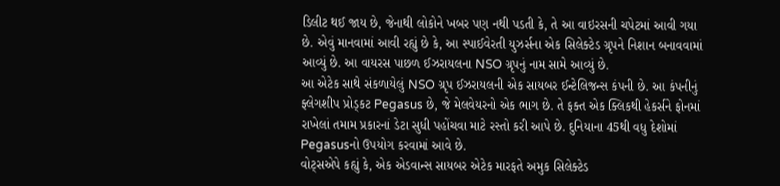ડિલીટ થઈ જાય છે, જેનાથી લોકોને ખબર પણ નથી પડતી કે, તે આ વાઇરસની ચપેટમાં આવી ગયા છે. એવું માનવામાં આવી રહ્યું છે કે, આ સ્પાઈવેરતી યુઝર્સના એક સિલેક્ટેડ ગ્રૃપને નિશાન બનાવવામાં આવ્યું છે. આ વાયરસ પાછળ ઈઝરાયલના NSO ગ્રૃપનું નામ સામે આવ્યું છે.
આ એટેક સાથે સંકળાયેલું NSO ગ્રૃપ ઈઝરાયલની એક સાયબર ઈન્ટેલિજન્સ કંપની છે. આ કંપનીનું ફ્લેગશીપ પ્રોડ્કટ Pegasus છે, જે મેલવેયરનો એક ભાગ છે. તે ફક્ત એક ક્લિકથી હેકર્સને ફોનમાં રાખેલાં તમામ પ્રકારનાં ડેટા સુધી પહોંચવા માટે રસ્તો કરી આપે છે. દુનિયાના 45થી વધુ દેશોમાં Pegasusનો ઉપયોગ કરવામાં આવે છે.
વોટ્સએપે કહ્યું કે, એક એડવાન્સ સાયબર એટેક મારફતે અમુક સિલેક્ટેડ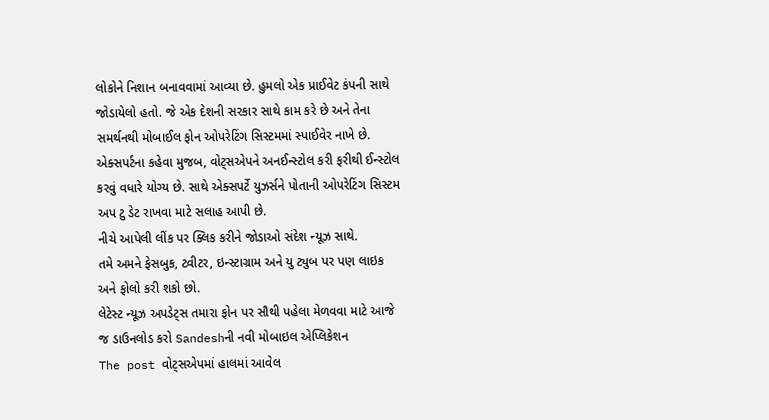લોકોને નિશાન બનાવવામાં આવ્યા છે. હુમલો એક પ્રાઈવેટ કંપની સાથે જોડાયેલો હતો. જે એક દેશની સરકાર સાથે કામ કરે છે અને તેના સમર્થનથી મોબાઈલ ફોન ઓપરેટિંગ સિસ્ટમમાં સ્પાઈવેર નાખે છે. એક્સપર્ટના કહેવા મુજબ, વોટ્સએપને અનઈન્સ્ટોલ કરી ફરીથી ઈન્સ્ટોલ કરવું વધારે યોગ્ય છે. સાથે એક્સપર્ટે યુઝર્સને પોતાની ઓપરેટિંગ સિસ્ટમ અપ ટુ ડેટ રાખવા માટે સલાહ આપી છે.
નીચે આપેલી લીંક પર ક્લિક કરીને જોડાઓ સંદેશ ન્યૂઝ સાથે.
તમે અમને ફેસબુક, ટ્વીટર, ઇન્સ્ટાગ્રામ અને યુ ટ્યુબ પર પણ લાઇક અને ફોલો કરી શકો છો.
લેટેસ્ટ ન્યૂઝ અપડેટ્સ તમારા ફોન પર સૌથી પહેલા મેળવવા માટે આજે જ ડાઉનલોડ કરો Sandeshની નવી મોબાઇલ એપ્લિકેશન
The post વોટ્સએપમાં હાલમાં આવેલ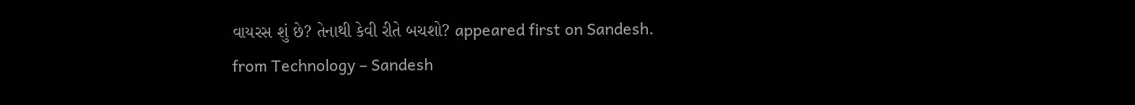વાયરસ શું છે? તેનાથી કેવી રીતે બચશો? appeared first on Sandesh.
from Technology – Sandesh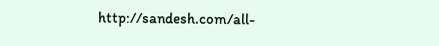http://sandesh.com/all-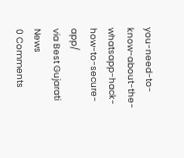you-need-to-know-about-the-whatsapp-hack-how-to-secure-app/
via Best Gujarati News
0 Comments